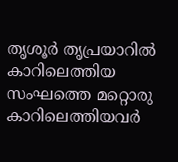തൃശൂർ തൃപ്രയാറിൽ കാറിലെത്തിയ സംഘത്തെ മറ്റൊരു കാറിലെത്തിയവർ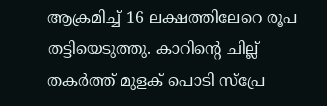ആക്രമിച്ച് 16 ലക്ഷത്തിലേറെ രൂപ തട്ടിയെടുത്തു. കാറിന്റെ ചില്ല് തകർത്ത് മുളക് പൊടി സ്പ്രേ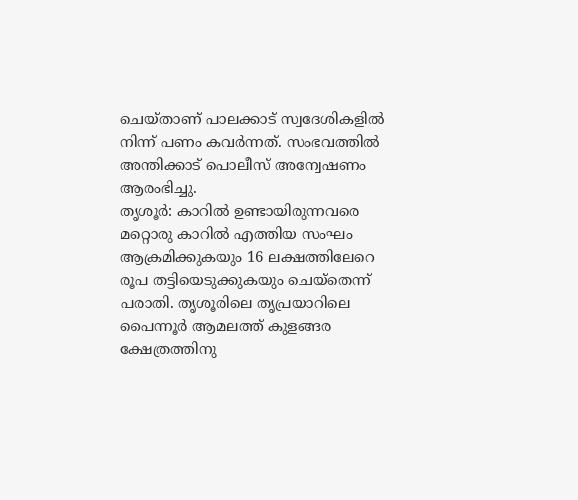ചെയ്താണ് പാലക്കാട് സ്വദേശികളിൽ നിന്ന് പണം കവർന്നത്. സംഭവത്തിൽ അന്തിക്കാട് പൊലീസ് അന്വേഷണം ആരംഭിച്ചു.
തൃശൂർ: കാറിൽ ഉണ്ടായിരുന്നവരെ മറ്റൊരു കാറിൽ എത്തിയ സംഘം ആക്രമിക്കുകയും 16 ലക്ഷത്തിലേറെ രൂപ തട്ടിയെടുക്കുകയും ചെയ്തെന്ന് പരാതി. തൃശൂരിലെ തൃപ്രയാറിലെ പൈന്നൂർ ആമലത്ത് കുളങ്ങര ക്ഷേത്രത്തിനു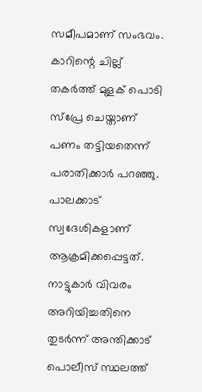സമീപമാണ് സംഭവം. കാറിന്റെ ചില്ല് തകർത്ത് മുളക് പൊടി സ്പ്രേ ചെയ്താണ് പണം തട്ടിയതെന്ന് പരാതിക്കാർ പറഞ്ഞു. പാലക്കാട് സ്വദേശികളാണ് ആക്രമിക്കപ്പെട്ടത്. നാട്ടുകാർ വിവരം അറിയിച്ചതിനെ തുടർന്ന് അന്തിക്കാട് പൊലീസ് സ്ഥലത്ത്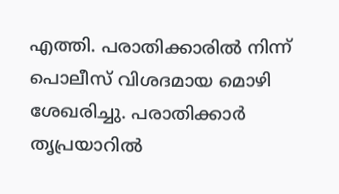എത്തി. പരാതിക്കാരിൽ നിന്ന് പൊലീസ് വിശദമായ മൊഴി ശേഖരിച്ചു. പരാതിക്കാർ തൃപ്രയാറിൽ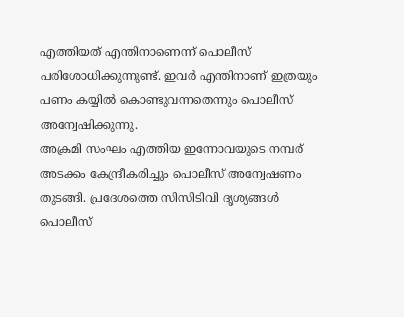എത്തിയത് എന്തിനാണെന്ന് പൊലീസ് പരിശോധിക്കുന്നുണ്ട്. ഇവർ എന്തിനാണ് ഇത്രയും പണം കയ്യിൽ കൊണ്ടുവന്നതെന്നും പൊലീസ് അന്വേഷിക്കുന്നു.
അക്രമി സംഘം എത്തിയ ഇന്നോവയുടെ നമ്പര് അടക്കം കേന്ദ്രീകരിച്ചും പൊലീസ് അന്വേഷണം തുടങ്ങി. പ്രദേശത്തെ സിസിടിവി ദൃശ്യങ്ങൾ പൊലീസ്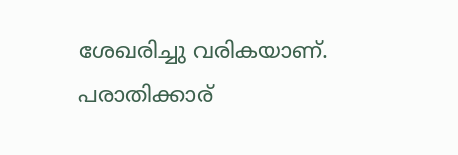ശേഖരിച്ചു വരികയാണ്. പരാതിക്കാര്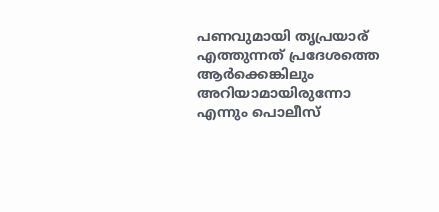പണവുമായി തൃപ്രയാര് എത്തുന്നത് പ്രദേശത്തെ ആർക്കെങ്കിലും അറിയാമായിരുന്നോ എന്നും പൊലീസ്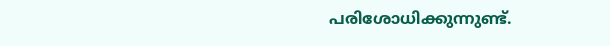പരിശോധിക്കുന്നുണ്ട്.